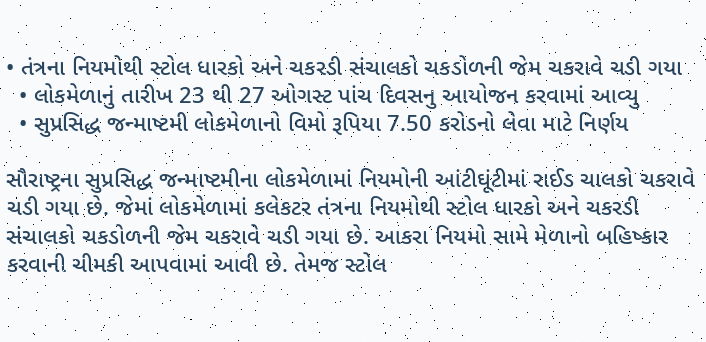• તંત્રના નિયમોથી સ્ટોલ ધારકો અને ચકરડી સંચાલકો ચકડોળની જેમ ચકરાવે ચડી ગયા
  • લોકમેળાનું તારીખ 23 થી 27 ઓગસ્ટ પાંચ દિવસનુ આયોજન કરવામાં આવ્યુ
  • સુપ્રસિદ્ધ જન્માષ્ટમી લોકમેળાનો વિમો રૂપિયા 7.50 કરોડનો લેવા માટે નિર્ણય

સૌરાષ્ટ્રના સુપ્રસિદ્ધ જન્માષ્ટમીના લોકમેળામાં નિયમોની આંટીઘૂંટીમાં રાઈડ ચાલકો ચકરાવે ચડી ગયા છે. જેમાં લોકમેળામાં કલેકટર તંત્રના નિયમોથી સ્ટોલ ધારકો અને ચકરડી સંચાલકો ચકડોળની જેમ ચકરાવે ચડી ગયા છે. આકરા નિયમો સામે મેળાનો બહિષ્કાર કરવાની ચીમકી આપવામાં આવી છે. તેમજ સ્ટોલ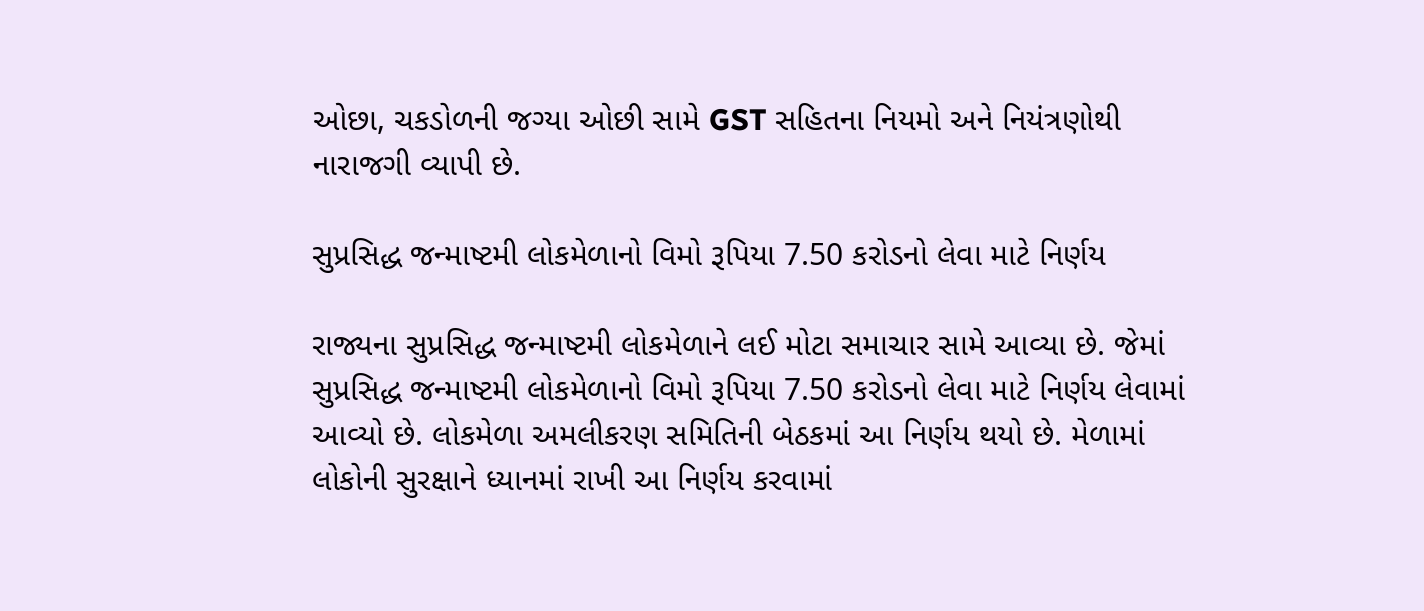ઓછા, ચકડોળની જગ્યા ઓછી સામે GST સહિતના નિયમો અને નિયંત્રણોથી નારાજગી વ્યાપી છે.

સુપ્રસિદ્ધ જન્માષ્ટમી લોકમેળાનો વિમો રૂપિયા 7.50 કરોડનો લેવા માટે નિર્ણય

રાજ્યના સુપ્રસિદ્ધ જન્માષ્ટમી લોકમેળાને લઈ મોટા સમાચાર સામે આવ્યા છે. જેમાં સુપ્રસિદ્ધ જન્માષ્ટમી લોકમેળાનો વિમો રૂપિયા 7.50 કરોડનો લેવા માટે નિર્ણય લેવામાં આવ્યો છે. લોકમેળા અમલીકરણ સમિતિની બેઠકમાં આ નિર્ણય થયો છે. મેળામાં લોકોની સુરક્ષાને ધ્યાનમાં રાખી આ નિર્ણય કરવામાં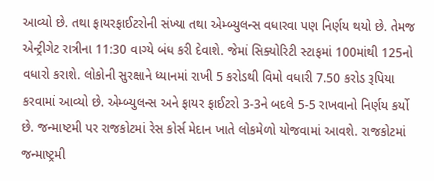આવ્યો છે. તથા ફાયરફાઈટરોની સંખ્યા તથા એમ્બ્યુલન્સ વધારવા પણ નિર્ણય થયો છે. તેમજ એન્ટ્રીગેટ રાત્રીના 11:30 વાગ્યે બંધ કરી દેવાશે. જેમાં સિક્યોરિટી સ્ટાફમાં 100માંથી 125નો વધારો કરાશે. લોકોની સુરક્ષાને ધ્યાનમાં રાખી 5 કરોડથી વિમો વધારી 7.50 કરોડ રૂપિયા કરવામાં આવ્યો છે. એમ્બ્યુલન્સ અને ફાયર ફાઈટરો 3-3ને બદલે 5-5 રાખવાનો નિર્ણય કર્યો છે. જન્માષ્ટમી પર રાજકોટમાં રેસ કોર્સ મેદાન ખાતે લોકમેળો યોજવામાં આવશે. રાજકોટમાં જન્માષ્ટ્રમી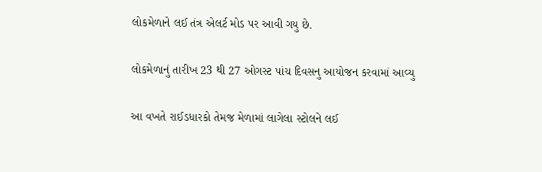લોકમેળાને લઈ તંત્ર એલર્ટ મોડ પર આવી ગયુ છે.

લોકમેળાનું તારીખ 23 થી 27 ઓગસ્ટ પાંચ દિવસનુ આયોજન કરવામાં આવ્યુ

આ વખતે રાઈડધારકો તેમજ મેળામાં લાગેલા સ્ટોલને લઈ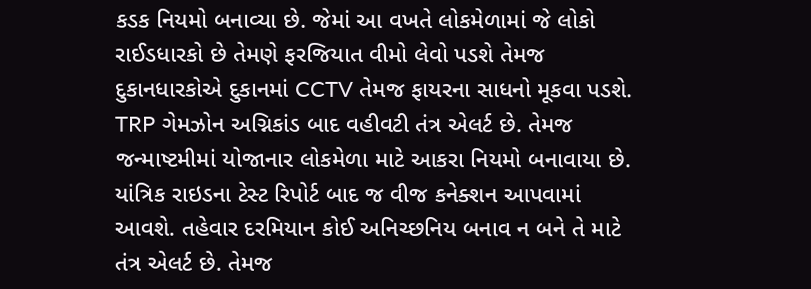કડક નિયમો બનાવ્યા છે. જેમાં આ વખતે લોકમેળામાં જે લોકો રાઈડધારકો છે તેમણે ફરજિયાત વીમો લેવો પડશે તેમજ દુકાનધારકોએ દુકાનમાં CCTV તેમજ ફાયરના સાધનો મૂકવા પડશે. TRP ગેમઝોન અગ્નિકાંડ બાદ વહીવટી તંત્ર એલર્ટ છે. તેમજ જન્માષ્ટમીમાં યોજાનાર લોકમેળા માટે આકરા નિયમો બનાવાયા છે. યાંત્રિક રાઇડના ટેસ્ટ રિપોર્ટ બાદ જ વીજ કનેક્શન આપવામાં આવશે. તહેવાર દરમિયાન કોઈ અનિચ્છનિય બનાવ ન બને તે માટે તંત્ર એલર્ટ છે. તેમજ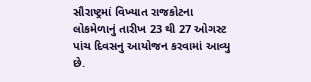સૌરાષ્ટ્રમાં વિખ્યાત રાજકોટના લોકમેળાનું તારીખ 23 થી 27 ઓગસ્ટ પાંચ દિવસનુ આયોજન કરવામાં આવ્યુ છે.